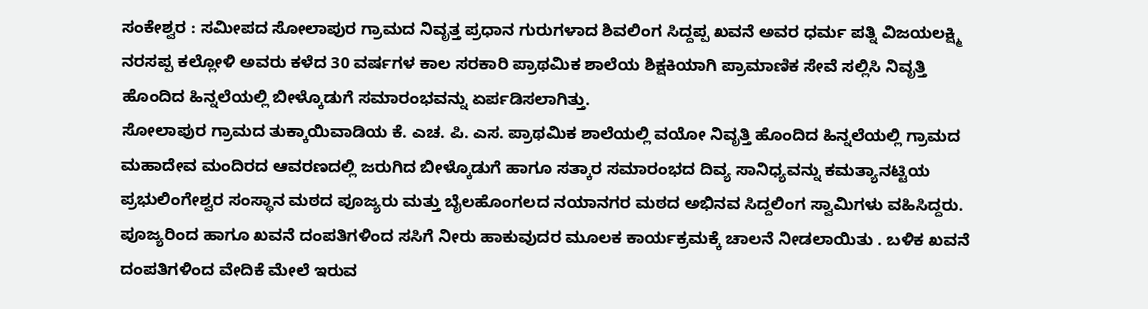ಸಂಕೇಶ್ವರ : ಸಮೀಪದ ಸೋಲಾಪುರ ಗ್ರಾಮದ ನಿವೃತ್ತ ಪ್ರಧಾನ ಗುರುಗಳಾದ ಶಿವಲಿಂಗ ಸಿದ್ದಪ್ಪ ಖವನೆ ಅವರ ಧರ್ಮ ಪತ್ನಿ ವಿಜಯಲಕ್ಷ್ಮಿ ನರಸಪ್ಪ ಕಲ್ಲೋಳಿ ಅವರು ಕಳೆದ 30 ವರ್ಷಗಳ ಕಾಲ ಸರಕಾರಿ ಪ್ರಾಥಮಿಕ ಶಾಲೆಯ ಶಿಕ್ಷಕಿಯಾಗಿ ಪ್ರಾಮಾಣಿಕ ಸೇವೆ ಸಲ್ಲಿಸಿ ನಿವೃತ್ತಿ ಹೊಂದಿದ ಹಿನ್ನಲೆಯಲ್ಲಿ ಬೀಳ್ಕೊಡುಗೆ ಸಮಾರಂಭವನ್ನು ಏರ್ಪಡಿಸಲಾಗಿತ್ತು.
ಸೋಲಾಪುರ ಗ್ರಾಮದ ತುಕ್ಕಾಯಿವಾಡಿಯ ಕೆ. ಎಚ. ಪಿ. ಎಸ. ಪ್ರಾಥಮಿಕ ಶಾಲೆಯಲ್ಲಿ ವಯೋ ನಿವೃತ್ತಿ ಹೊಂದಿದ ಹಿನ್ನಲೆಯಲ್ಲಿ ಗ್ರಾಮದ ಮಹಾದೇವ ಮಂದಿರದ ಆವರಣದಲ್ಲಿ ಜರುಗಿದ ಬೀಳ್ಕೊಡುಗೆ ಹಾಗೂ ಸತ್ಕಾರ ಸಮಾರಂಭದ ದಿವ್ಯ ಸಾನಿಧ್ಯವನ್ನು ಕಮತ್ಯಾನಟ್ಟಿಯ ಪ್ರಭುಲಿಂಗೇಶ್ವರ ಸಂಸ್ಥಾನ ಮಠದ ಪೂಜ್ಯರು ಮತ್ತು ಬೈಲಹೊಂಗಲದ ನಯಾನಗರ ಮಠದ ಅಭಿನವ ಸಿದ್ದಲಿಂಗ ಸ್ವಾಮಿಗಳು ವಹಿಸಿದ್ದರು.
ಪೂಜ್ಯರಿಂದ ಹಾಗೂ ಖವನೆ ದಂಪತಿಗಳಿಂದ ಸಸಿಗೆ ನೀರು ಹಾಕುವುದರ ಮೂಲಕ ಕಾರ್ಯಕ್ರಮಕ್ಕೆ ಚಾಲನೆ ನೀಡಲಾಯಿತು . ಬಳಿಕ ಖವನೆ ದಂಪತಿಗಳಿಂದ ವೇದಿಕೆ ಮೇಲೆ ಇರುವ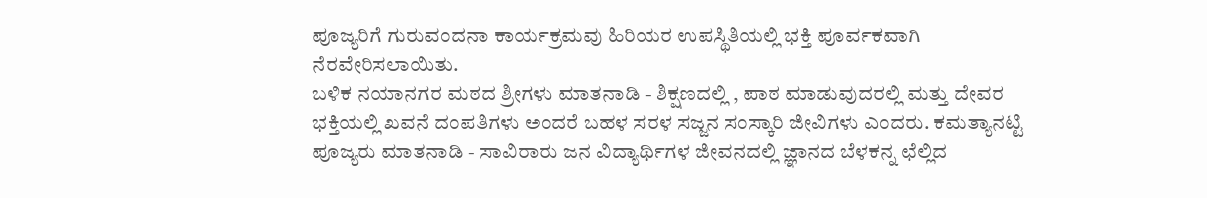ಪೂಜ್ಯರಿಗೆ ಗುರುವಂದನಾ ಕಾರ್ಯಕ್ರಮವು ಹಿರಿಯರ ಉಪಸ್ಥಿತಿಯಲ್ಲಿ ಭಕ್ತಿ ಪೂರ್ವಕವಾಗಿ ನೆರವೇರಿಸಲಾಯಿತು.
ಬಳಿಕ ನಯಾನಗರ ಮಠದ ಶ್ರೀಗಳು ಮಾತನಾಡಿ - ಶಿಕ್ಷಣದಲ್ಲಿ , ಪಾಠ ಮಾಡುವುದರಲ್ಲಿ ಮತ್ತು ದೇವರ ಭಕ್ತಿಯಲ್ಲಿ ಖವನೆ ದಂಪತಿಗಳು ಅಂದರೆ ಬಹಳ ಸರಳ ಸಜ್ಜನ ಸಂಸ್ಕಾರಿ ಜೀವಿಗಳು ಎಂದರು. ಕಮತ್ಯಾನಟ್ಟಿ ಪೂಜ್ಯರು ಮಾತನಾಡಿ - ಸಾವಿರಾರು ಜನ ವಿದ್ಯಾರ್ಥಿಗಳ ಜೀವನದಲ್ಲಿ ಜ್ಞಾನದ ಬೆಳಕನ್ನ ಛೆಲ್ಲಿದ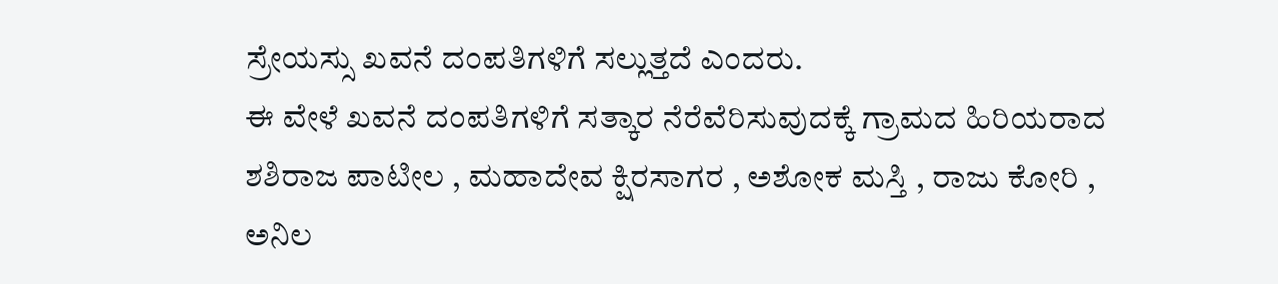ಸ್ರೇಯಸ್ಸು ಖವನೆ ದಂಪತಿಗಳಿಗೆ ಸಲ್ಲುತ್ತದೆ ಎಂದರು.
ಈ ವೇಳೆ ಖವನೆ ದಂಪತಿಗಳಿಗೆ ಸತ್ಕಾರ ನೆರೆವೆರಿಸುವುದಕ್ಕೆ ಗ್ರಾಮದ ಹಿರಿಯರಾದ ಶಶಿರಾಜ ಪಾಟೀಲ , ಮಹಾದೇವ ಕ್ಷಿರಸಾಗರ , ಅಶೋಕ ಮಸ್ತಿ , ರಾಜು ಕೋರಿ , ಅನಿಲ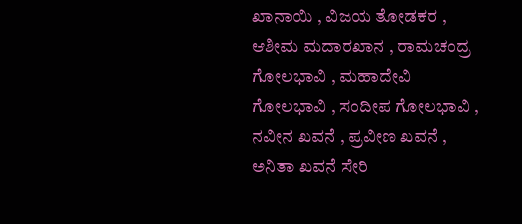ಖಾನಾಯಿ , ವಿಜಯ ತೋಡಕರ , ಆಶೀಮ ಮದಾರಖಾನ , ರಾಮಚಂದ್ರ ಗೋಲಭಾವಿ , ಮಹಾದೇವಿ ಗೋಲಭಾವಿ , ಸಂದೀಪ ಗೋಲಭಾವಿ , ನವೀನ ಖವನೆ , ಪ್ರವೀಣ ಖವನೆ , ಅನಿತಾ ಖವನೆ ಸೇರಿ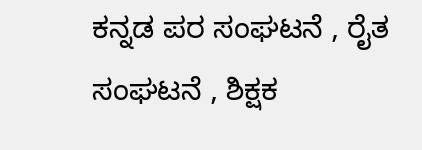ಕನ್ನಡ ಪರ ಸಂಘಟನೆ , ರೈತ ಸಂಘಟನೆ , ಶಿಕ್ಷಕ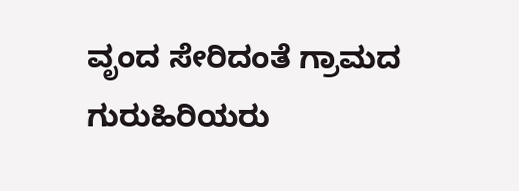ವೃಂದ ಸೇರಿದಂತೆ ಗ್ರಾಮದ ಗುರುಹಿರಿಯರು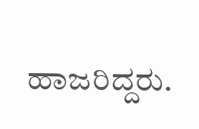ಹಾಜರಿದ್ದರು.